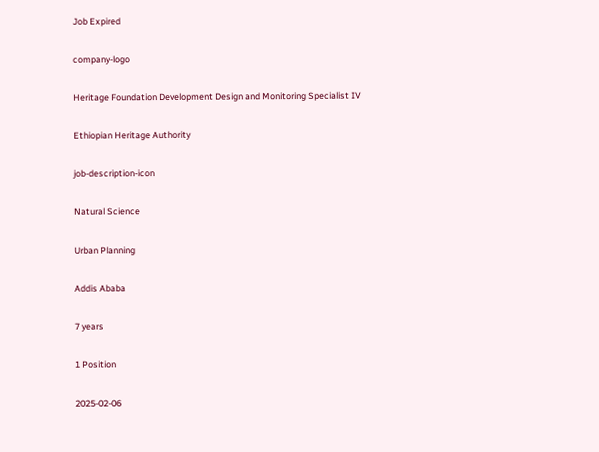Job Expired

company-logo

Heritage Foundation Development Design and Monitoring Specialist IV

Ethiopian Heritage Authority

job-description-icon

Natural Science

Urban Planning

Addis Ababa

7 years

1 Position

2025-02-06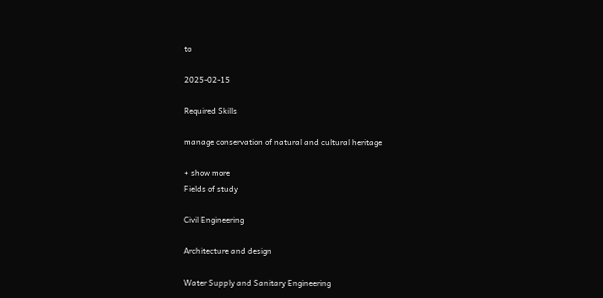to

2025-02-15

Required Skills

manage conservation of natural and cultural heritage

+ show more
Fields of study

Civil Engineering

Architecture and design

Water Supply and Sanitary Engineering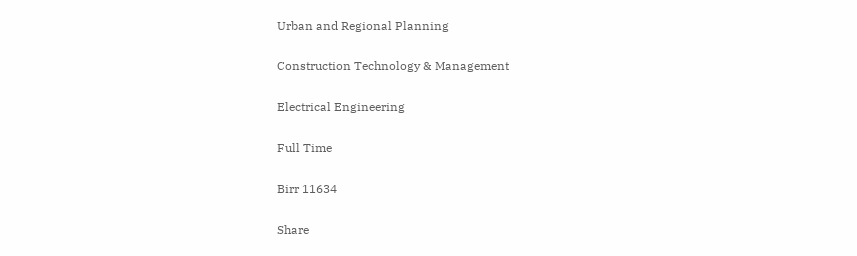Urban and Regional Planning

Construction Technology & Management

Electrical Engineering

Full Time

Birr 11634

Share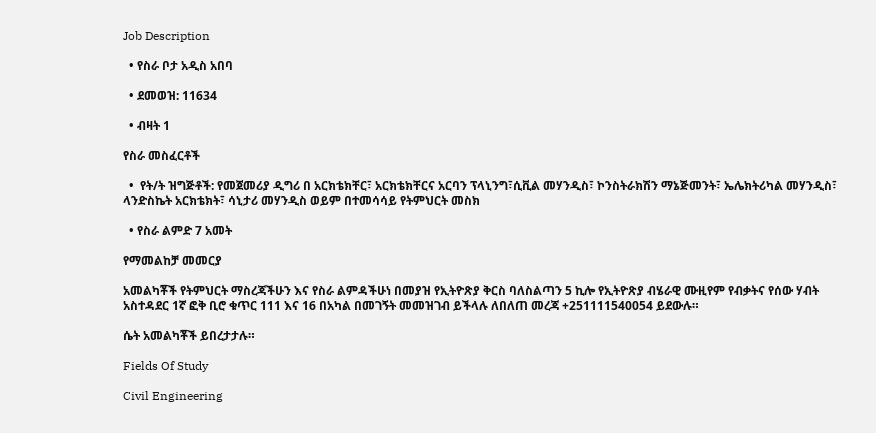Job Description

  • የስራ ቦታ አዲስ አበባ

  • ደመወዝ: 11634

  • ብዛት 1

የስራ መስፈርቶች

  •  የት/ት ዝግጅቶች: የመጀመሪያ ዲግሪ በ አርክቴክቸር፣ አርክቴክቸርና አርባን ፕላኒንግ፣ሲቪል መሃንዲስ፣ ኮንስትራክሽን ማኔጅመንት፣ ኤሌክትሪካል መሃንዲስ፣ ላንድስኬት አርክቴክት፣ ሳኒታሪ መሃንዲስ ወይም በተመሳሳይ የትምህርት መስክ

  • የስራ ልምድ 7 አመት

የማመልከቻ መመርያ

አመልካቾች የትምህርት ማስረጃችሁን እና የስራ ልምዳችሁነ በመያዝ የኢትዮጽያ ቅርስ ባለስልጣን 5 ኪሎ የኢትዮጽያ ብሄራዊ ሙዚየም የብቃትና የሰው ሃብት አስተዳደር 1ኛ ፎቅ ቢሮ ቁጥር 111 እና 16 በአካል በመገኝት መመዝገብ ይችላሉ ለበለጠ መረጃ +251111540054 ይደውሉ።

ሴት አመልካቾች ይበረታታሉ።

Fields Of Study

Civil Engineering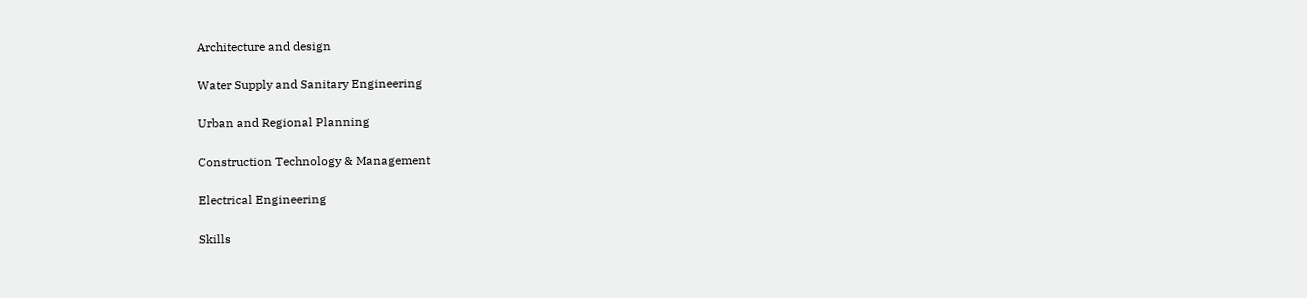Architecture and design

Water Supply and Sanitary Engineering

Urban and Regional Planning

Construction Technology & Management

Electrical Engineering

Skills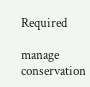Required

manage conservation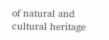of natural and cultural heritage